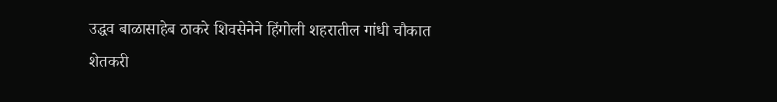उद्धव बाळासाहेब ठाकरे शिवसेनेने हिंगोली शहरातील गांधी चौकात शेतकरी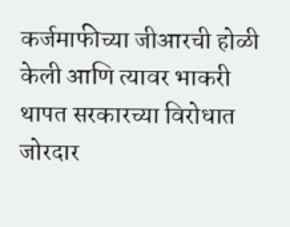कर्जमाफीच्या जीआरची होळी केली आणि त्यावर भाकरी थापत सरकारच्या विरोधात जोरदार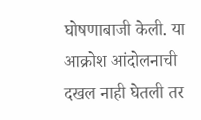घोषणाबाजी केली. या आक्रोश आंदोलनाची दखल नाही घेतली तर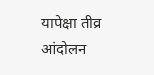यापेक्षा तीव्र आंदोलन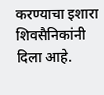करण्याचा इशारा शिवसैनिकांनी दिला आहे.